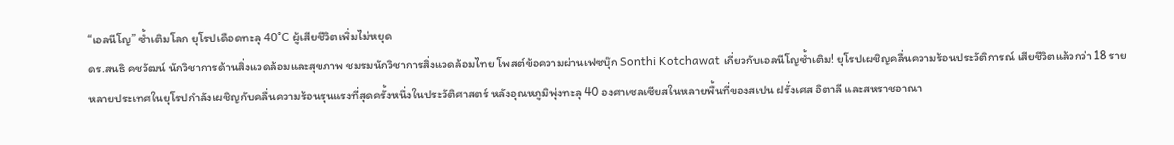“เอลนีโญ” ซ้ำเติมโลก ยุโรปเดือดทะลุ 40°C ผู้เสียชีวิตเพิ่มไม่หยุด
ดร.สนธิ คชวัฒน์ นักวิชาการด้านสิ่งแวดล้อมและสุขภาพ ชมรมนักวิชาการสิ่งแวดล้อมไทย โพสต์ข้อความผ่านเฟซบุ๊ก Sonthi Kotchawat เกี่ยวกับเอลนีโญซ้ำเติม! ยุโรปเผชิญคลื่นความร้อนประวัติการณ์ เสียชีวิตแล้วกว่า 18 ราย
หลายประเทศในยุโรปกำลังเผชิญกับคลื่นความร้อนรุนแรงที่สุดครั้งหนึ่งในประวัติศาสตร์ หลังอุณหภูมิพุ่งทะลุ 40 องศาเซลเซียสในหลายพื้นที่ของสเปน ฝรั่งเศส อิตาลี และสหราชอาณา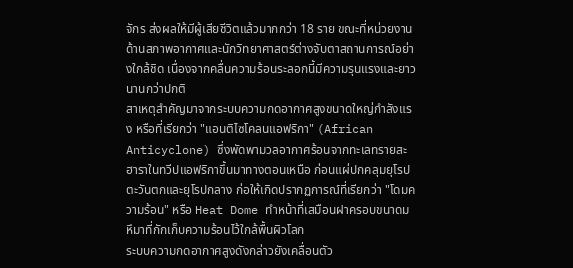จักร ส่งผลให้มีผู้เสียชีวิตแล้วมากกว่า 18 ราย ขณะที่หน่วยงานด้านสภาพอากาศและนักวิทยาศาสตร์ต่างจับตาสถานการณ์อย่างใกล้ชิด เนื่องจากคลื่นความร้อนระลอกนี้มีความรุนแรงและยาวนานกว่าปกติ
สาเหตุสำคัญมาจากระบบความกดอากาศสูงขนาดใหญ่กำลังแรง หรือที่เรียกว่า "แอนติไซโคลนแอฟริกา" (African Anticyclone) ซึ่งพัดพามวลอากาศร้อนจากทะเลทรายสะฮาราในทวีปแอฟริกาขึ้นมาทางตอนเหนือ ก่อนแผ่ปกคลุมยุโรปตะวันตกและยุโรปกลาง ก่อให้เกิดปรากฏการณ์ที่เรียกว่า "โดมความร้อน" หรือ Heat Dome ทำหน้าที่เสมือนฝาครอบขนาดมหึมาที่กักเก็บความร้อนไว้ใกล้พื้นผิวโลก
ระบบความกดอากาศสูงดังกล่าวยังเคลื่อนตัว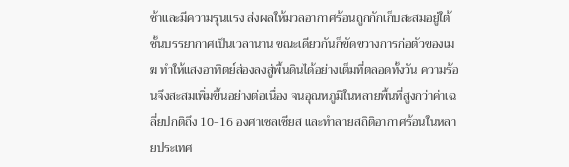ช้าและมีความรุนแรง ส่งผลให้มวลอากาศร้อนถูกกักเก็บสะสมอยู่ใต้ชั้นบรรยากาศเป็นเวลานาน ขณะเดียวกันก็ขัดขวางการก่อตัวของเมฆ ทำให้แสงอาทิตย์ส่องลงสู่พื้นดินได้อย่างเต็มที่ตลอดทั้งวัน ความร้อนจึงสะสมเพิ่มขึ้นอย่างต่อเนื่อง จนอุณหภูมิในหลายพื้นที่สูงกว่าค่าเฉลี่ยปกติถึง 10-16 องศาเซลเซียส และทำลายสถิติอากาศร้อนในหลายประเทศ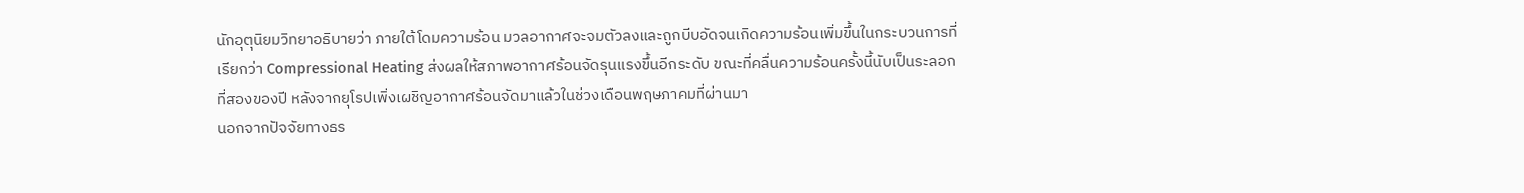นักอุตุนิยมวิทยาอธิบายว่า ภายใต้โดมความร้อน มวลอากาศจะจมตัวลงและถูกบีบอัดจนเกิดความร้อนเพิ่มขึ้นในกระบวนการที่เรียกว่า Compressional Heating ส่งผลให้สภาพอากาศร้อนจัดรุนแรงขึ้นอีกระดับ ขณะที่คลื่นความร้อนครั้งนี้นับเป็นระลอกที่สองของปี หลังจากยุโรปเพิ่งเผชิญอากาศร้อนจัดมาแล้วในช่วงเดือนพฤษภาคมที่ผ่านมา
นอกจากปัจจัยทางธร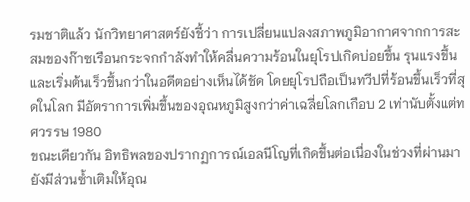รมชาติแล้ว นักวิทยาศาสตร์ยังชี้ว่า การเปลี่ยนแปลงสภาพภูมิอากาศจากการสะสมของก๊าซเรือนกระจกกำลังทำให้คลื่นความร้อนในยุโรปเกิดบ่อยขึ้น รุนแรงขึ้น และเริ่มต้นเร็วขึ้นกว่าในอดีตอย่างเห็นได้ชัด โดยยุโรปถือเป็นทวีปที่ร้อนขึ้นเร็วที่สุดในโลก มีอัตราการเพิ่มขึ้นของอุณหภูมิสูงกว่าค่าเฉลี่ยโลกเกือบ 2 เท่านับตั้งแต่ทศวรรษ 1980
ขณะเดียวกัน อิทธิพลของปรากฏการณ์เอลนีโญที่เกิดขึ้นต่อเนื่องในช่วงที่ผ่านมา ยังมีส่วนซ้ำเติมให้อุณ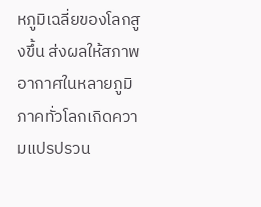หภูมิเฉลี่ยของโลกสูงขึ้น ส่งผลให้สภาพอากาศในหลายภูมิภาคทั่วโลกเกิดความแปรปรวน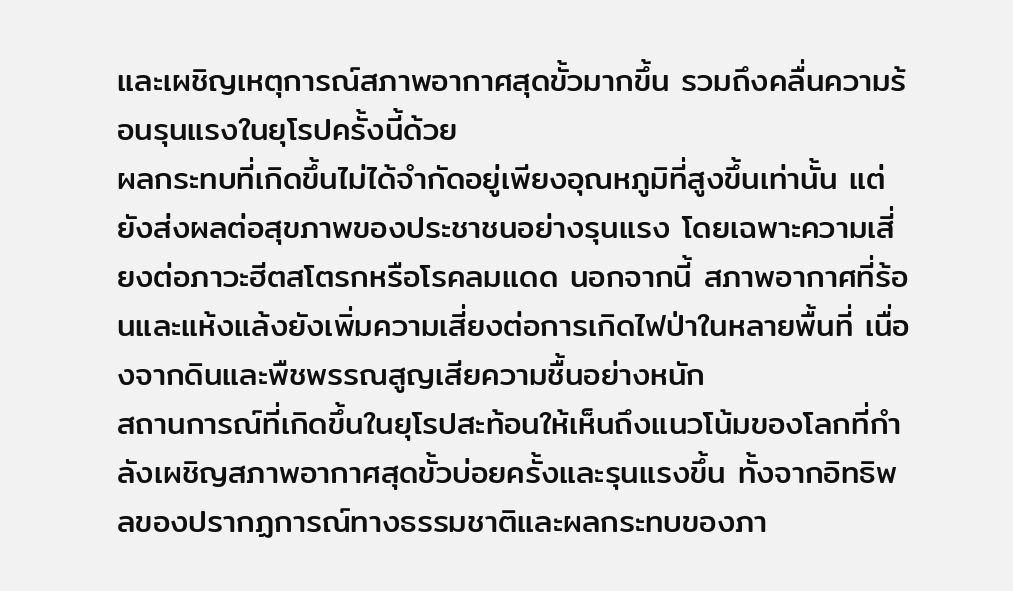และเผชิญเหตุการณ์สภาพอากาศสุดขั้วมากขึ้น รวมถึงคลื่นความร้อนรุนแรงในยุโรปครั้งนี้ด้วย
ผลกระทบที่เกิดขึ้นไม่ได้จำกัดอยู่เพียงอุณหภูมิที่สูงขึ้นเท่านั้น แต่ยังส่งผลต่อสุขภาพของประชาชนอย่างรุนแรง โดยเฉพาะความเสี่ยงต่อภาวะฮีตสโตรกหรือโรคลมแดด นอกจากนี้ สภาพอากาศที่ร้อนและแห้งแล้งยังเพิ่มความเสี่ยงต่อการเกิดไฟป่าในหลายพื้นที่ เนื่องจากดินและพืชพรรณสูญเสียความชื้นอย่างหนัก
สถานการณ์ที่เกิดขึ้นในยุโรปสะท้อนให้เห็นถึงแนวโน้มของโลกที่กำลังเผชิญสภาพอากาศสุดขั้วบ่อยครั้งและรุนแรงขึ้น ทั้งจากอิทธิพลของปรากฏการณ์ทางธรรมชาติและผลกระทบของภา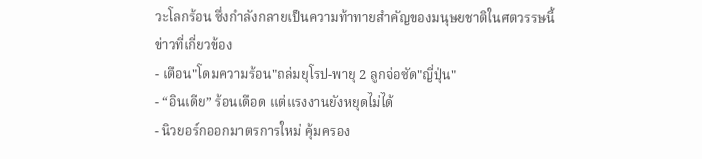วะโลกร้อน ซึ่งกำลังกลายเป็นความท้าทายสำคัญของมนุษยชาติในศตวรรษนี้
ข่าวที่เกี่ยวข้อง
- เตือน"โดมความร้อน"ถล่มยุโรป-พายุ 2 ลูกจ่อซัด"ญี่ปุ่น"
- “อินเดีย” ร้อนเดือด แต่แรงงานยังหยุดไม่ได้
- นิวยอร์กออกมาตรการใหม่ คุ้มครอง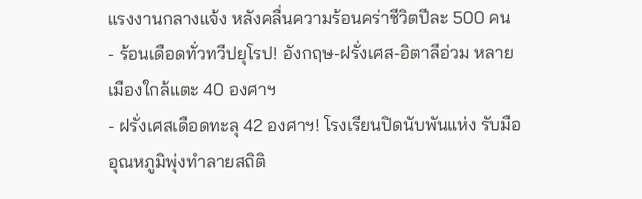แรงงานกลางแจ้ง หลังคลื่นความร้อนคร่าชีวิตปีละ 500 คน
- ร้อนเดือดทั่วทวีปยุโรป! อังกฤษ-ฝรั่งเศส-อิตาลีอ่วม หลายเมืองใกล้แตะ 40 องศาฯ
- ฝรั่งเศสเดือดทะลุ 42 องศาฯ! โรงเรียนปิดนับพันแห่ง รับมืออุณหภูมิพุ่งทำลายสถิติ